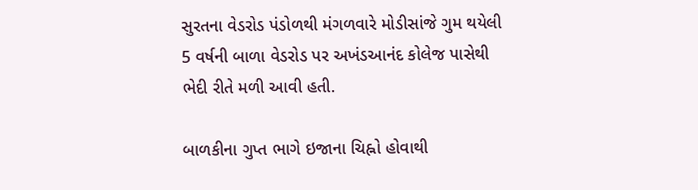સુરતના વેડરોડ પંડોળથી મંગળવારે મોડીસાંજે ગુમ થયેલી 5 વર્ષની બાળા વેડરોડ પર અખંડઆનંદ કોલેજ પાસેથી ભેદી રીતે મળી આવી હતી.

બાળકીના ગુપ્ત ભાગે ઇજાના ચિહ્નો હોવાથી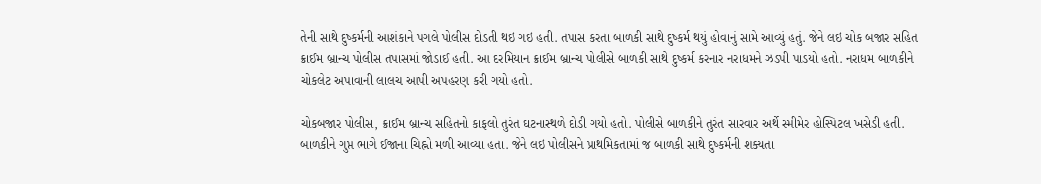તેની સાથે દુષ્કર્મની આશંકાને પગલે પોલીસ દોડતી થઇ ગઇ હતી. તપાસ કરતા બાળકી સાથે દુષ્કર્મ થયું હોવાનું સામે આવ્યું હતું. જેને લઇ ચોક બજાર સહિત ક્રાઈમ બ્રાન્ચ પોલીસ તપાસમાં જોડાઈ હતી. આ દરમિયાન ક્રાઈમ બ્રાન્ચ પોલીસે બાળકી સાથે દુષ્કર્મ કરનાર નરાધમને ઝડપી પાડયો હતો. નરાધમ બાળકીને ચોકલેટ અપાવાની લાલચ આપી અપહરણ કરી ગયો હતો.

ચોકબજાર પોલીસ, ક્રાઈમ બ્રાન્ચ સહિતનો કાફલો તુરંત ઘટનાસ્થળે દોડી ગયો હતો. પોલીસે બાળકીને તુરંત સારવાર અર્થે સ્મીમેર હોસ્પિટલ ખસેડી હતી. બાળકીને ગુપ્ત ભાગે ઈજાના ચિહ્નો મળી આવ્યા હતા. જેને લઇ પોલીસને પ્રાથમિકતામાં જ બાળકી સાથે દુષ્કર્મની શક્યતા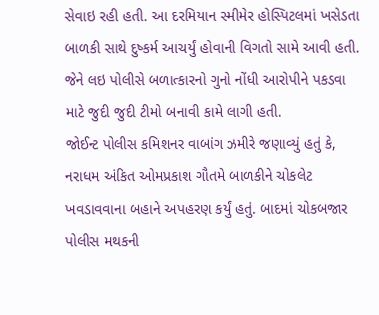સેવાઇ રહી હતી. આ દરમિયાન સ્મીમેર હોસ્પિટલમાં ખસેડતા બાળકી સાથે દુષ્કર્મ આચર્યું હોવાની વિગતો સામે આવી હતી. જેને લઇ પોલીસે બળાત્કારનો ગુનો નોંધી આરોપીને પકડવા માટે જુદી જુદી ટીમો બનાવી કામે લાગી હતી.
જોઈન્ટ પોલીસ કમિશનર વાબાંગ ઝમીરે જણાવ્યું હતું કે, નરાધમ અંકિત ઓમપ્રકાશ ગૌતમે બાળકીને ચોકલેટ ખવડાવવાના બહાને અપહરણ કર્યું હતું. બાદમાં ચોકબજાર પોલીસ મથકની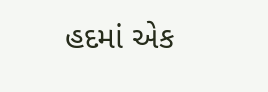હદમાં એક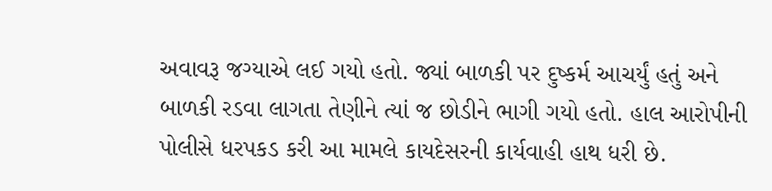અવાવરૂ જગ્યાએ લઈ ગયો હતો. જ્યાં બાળકી પર દુષ્કર્મ આચર્યું હતું અને બાળકી રડવા લાગતા તેણીને ત્યાં જ છોડીને ભાગી ગયો હતો. હાલ આરોપીની પોલીસે ધરપકડ કરી આ મામલે કાયદેસરની કાર્યવાહી હાથ ધરી છે.